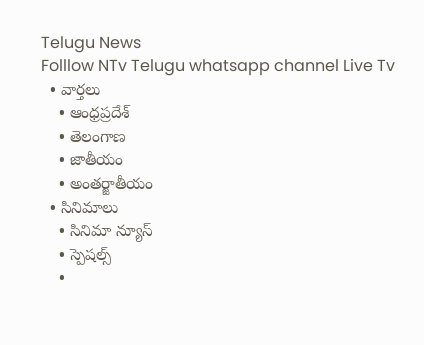Telugu News
Folllow NTv Telugu whatsapp channel Live Tv
  • వార్తలు
    • ఆంధ్రప్రదేశ్
    • తెలంగాణ
    • జాతీయం
    • అంతర్జాతీయం
  • సినిమాలు
    • సినిమా న్యూస్
    • స్పెషల్స్
    •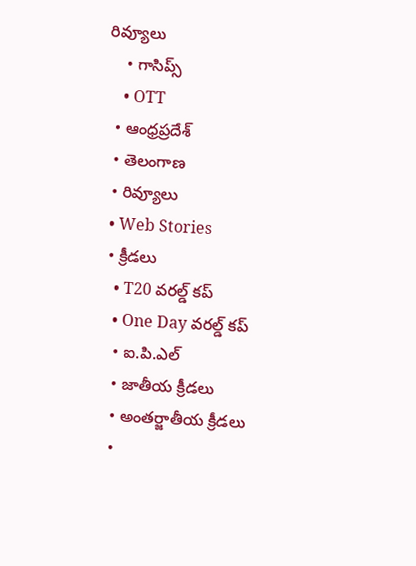రివ్యూలు
    • గాసిప్స్
    • OTT
  • ఆంధ్రప్రదేశ్
  • తెలంగాణ
  • రివ్యూలు
  • Web Stories
  • క్రీడలు
    • T20 వరల్డ్ కప్
    • One Day వరల్డ్ కప్
    • ఐ.పి.ఎల్
    • జాతీయ క్రీడలు
    • అంతర్జాతీయ క్రీడలు
    •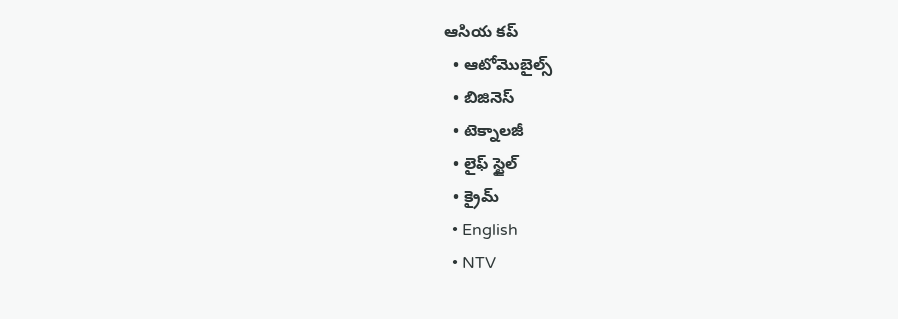ఆసియ కప్
  • ఆటోమొబైల్స్
  • బిజినెస్‌
  • టెక్నాలజీ
  • లైఫ్ స్టైల్
  • క్రైమ్
  • English
  • NTV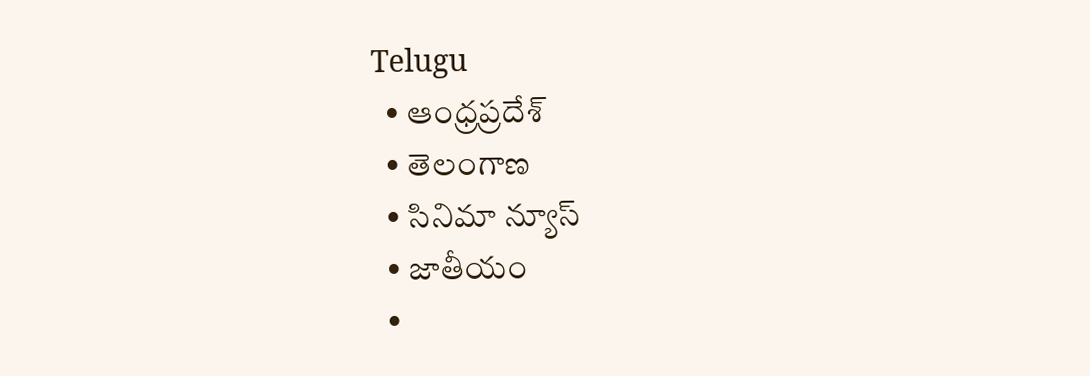Telugu
  • ఆంధ్రప్రదేశ్
  • తెలంగాణ
  • సినిమా న్యూస్
  • జాతీయం
  •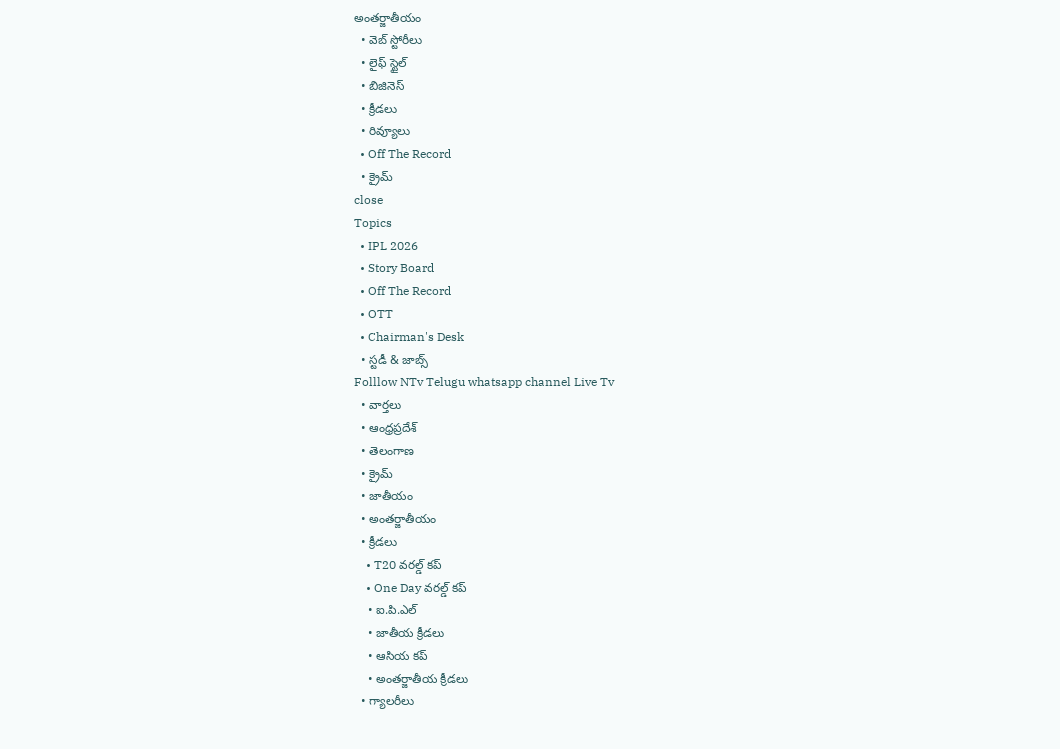అంతర్జాతీయం
  • వెబ్ స్టోరీలు
  • లైఫ్ స్టైల్
  • బిజినెస్‌
  • క్రీడలు
  • రివ్యూలు
  • Off The Record
  • క్రైమ్
close
Topics
  • IPL 2026
  • Story Board
  • Off The Record
  • OTT
  • Chairman's Desk
  • స్టడీ & జాబ్స్
Folllow NTv Telugu whatsapp channel Live Tv
  • వార్తలు
  • ఆంధ్రప్రదేశ్
  • తెలంగాణ
  • క్రైమ్
  • జాతీయం
  • అంతర్జాతీయం
  • క్రీడలు
    • T20 వరల్డ్ కప్
    • One Day వరల్డ్ కప్
    • ఐ.పి.ఎల్
    • జాతీయ క్రీడలు
    • ఆసియ కప్
    • అంతర్జాతీయ క్రీడలు
  • గ్యాలరీలు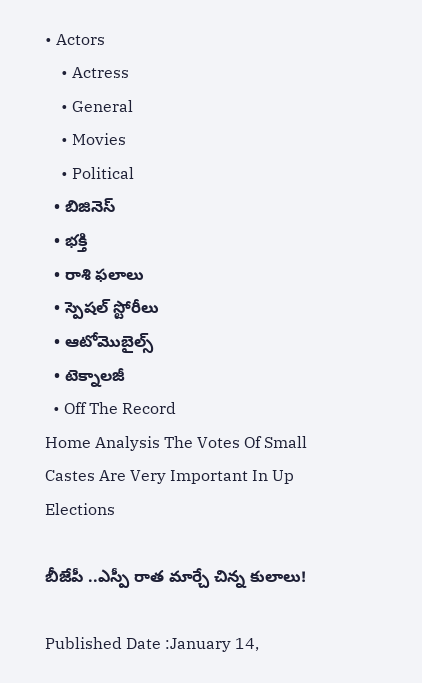• Actors
    • Actress
    • General
    • Movies
    • Political
  • బిజినెస్‌
  • భక్తి
  • రాశి ఫలాలు
  • స్పెషల్‌ స్టోరీలు
  • ఆటోమొబైల్స్
  • టెక్నాలజీ
  • Off The Record
Home Analysis The Votes Of Small Castes Are Very Important In Up Elections

బీజేపీ ..ఎస్పీ రాత మార్చే చిన్న కులాలు!

Published Date :January 14,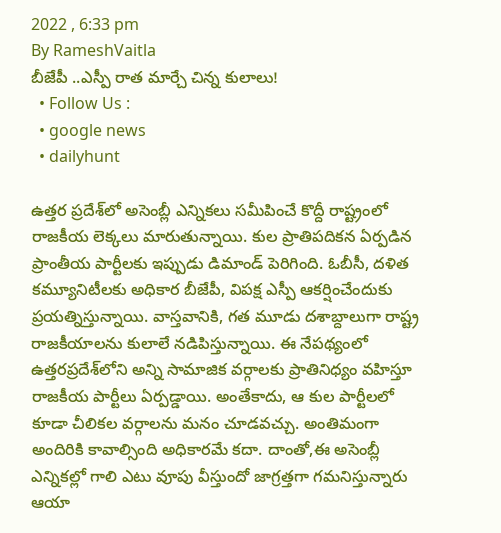2022 , 6:33 pm
By RameshVaitla
బీజేపీ ..ఎస్పీ రాత మార్చే చిన్న కులాలు!
  • Follow Us :
  • google news
  • dailyhunt

ఉత్తర ప్రదేశ్‌లో అసెంబ్లీ ఎన్నికలు సమీపించే కొద్దీ రాష్ట్రంలో రాజకీయ లెక్కలు మారుతున్నాయి. కుల ప్రాతిపదికన ఏర్పడిన ప్రాంతీయ పార్టీలకు ఇప్పుడు డిమాండ్‌ పెరిగింది. ఓబీసీ, దళిత కమ్యూనిటీలకు అధికార బీజేపీ, విపక్ష ఎస్పీ ఆకర్షించేందుకు ప్రయత్నిస్తున్నాయి. వాస్తవానికి, గత మూడు దశాబ్దాలుగా రాష్ట్ర రాజకీయాలను కులాలే నడిపిస్తున్నాయి. ఈ నేపథ్యంలో ఉత్తరప్రదేశ్‌లోని అన్ని సామాజిక వర్గాలకు ప్రాతినిధ్యం వహిస్తూ రాజకీయ పార్టీలు ఏర్పడ్డాయి. అంతేకాదు, ఆ కుల పార్టీలలో కూడా చీలికల వర్గాలను మనం చూడవచ్చు. అంతిమంగా అందిరికి కావాల్సింది అధికారమే కదా. దాంతో,ఈ అసెంబ్లీ ఎన్నికల్లో గాలి ఎటు వూపు వీస్తుందో జాగ్రత్తగా గమనిస్తున్నారు ఆయా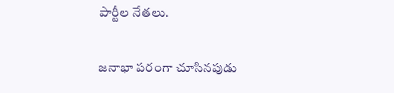పార్టీల నేతలు.

జనాభా పరంగా చూసినపుడు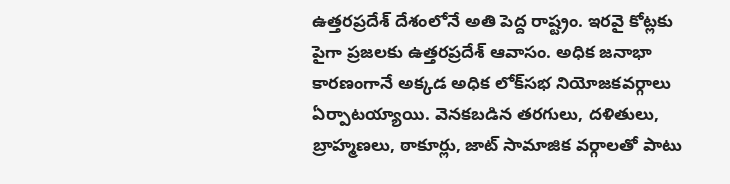ఉత్తరప్రదేశ్‌ దేశంలోనే అతి పెద్ద రాష్ట్రం. ఇరవై కోట్లకు పైగా ప్రజలకు ఉత్తరప్రదేశ్‌ ఆవాసం. అధిక జనాభా కారణంగానే అక్కడ అధిక లోక్‌సభ నియోజకవర్గాలు ఏర్పాటయ్యాయి. వెనకబడిన తరగులు, దళితులు, బ్రాహ్మణలు, ఠాకూర్లు, జాట్‌ సామాజిక వర్గాలతో పాటు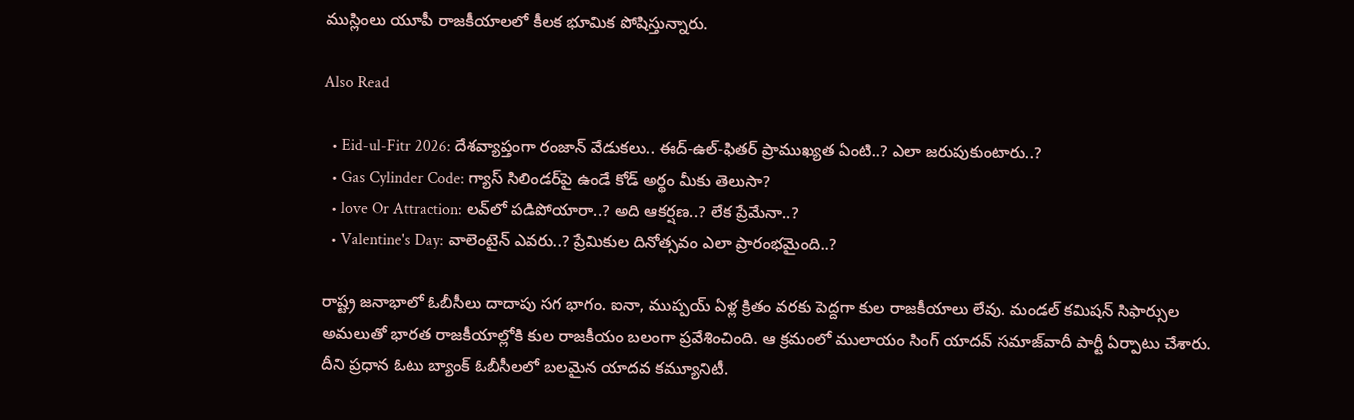ముస్లింలు యూపీ రాజకీయాలలో కీలక భూమిక పోషిస్తున్నారు.

Also Read

  • Eid-ul-Fitr 2026: దేశవ్యాప్తంగా రంజాన్‌ వేడుకలు.. ఈద్-ఉల్-ఫితర్ ప్రాముఖ్యత ఏంటి..? ఎలా జరుపుకుంటారు..?
  • Gas Cylinder Code: గ్యాస్ సిలిండర్‌పై ఉండే కోడ్ అర్థం మీకు తెలుసా?
  • love Or Attraction: లవ్‌లో పడిపోయారా..? అది ఆకర్షణ..? లేక ప్రేమేనా..?
  • Valentine's Day: వాలెంటైన్ ఎవరు..? ప్రేమికుల దినోత్సవం ఎలా ప్రారంభమైంది..?

రాష్ట్ర జనాభాలో ఓబీసీలు దాదాపు సగ భాగం. ఐనా, ముప్పయ్‌ ఏళ్ల క్రితం వరకు పెద్దగా కుల రాజకీయాలు లేవు. మండల్‌ కమిషన్‌ సిఫార్సుల అమలుతో భారత రాజకీయాల్లోకి కుల రాజకీయం బలంగా ప్రవేశించింది. ఆ క్రమంలో ములాయం సింగ్‌ యాదవ్‌ సమాజ్‌వాదీ పార్టీ ఏర్పాటు చేశారు. దీని ప్రధాన ఓటు బ్యాంక్‌ ఓబీసీలలో బలమైన యాదవ కమ్యూనిటీ.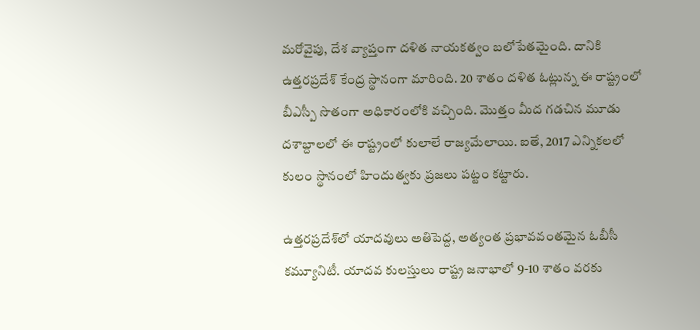మరోవైపు, దేశ వ్యాప్తంగా దళిత నాయకత్వం బలోపేతమైంది. దానికి ఉత్తరప్రదేశ్‌ కేంద్ర స్థానంగా మారింది. 20 శాతం దళిత ఓట్లున్న ఈ రాష్ట్రంలో బీఎస్పీ సొతంగా అధికారంలోకి వచ్చింది. మొత్తం మీద గడచిన మూడు దశాబ్దాలలో ఈ రాష్ట్రంలో కులాలే రాజ్యమేలాయి. ఐతే, 2017 ఎన్నికలలో కులం స్థానంలో హిందుత్వకు ప్రజలు పట్టం కట్టారు.

ఉత్తరప్రదేశ్‌లో యాదవులు అతిపెద్ద, అత్యంత ప్రభావవంతమైన ఓబీసీ కమ్యూనిటీ. యాదవ కులస్తులు రాష్ట్ర జనాభాలో 9-10 శాతం వరకు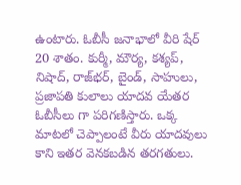ఉంటారు. ఓబీసీ జనాభాలో వీరి షేర్‌ 20 శాతం. కుర్మీ, మౌర్య, కశ్యప్‌, నిషాద్‌, రాజ్‌భర్, బైండ్‌, సాహులు, ప్రజాపతి కులాలు యాదవ యేతర ఓబీసీలు గా పరిగణిస్తారు. ఒక్క మాటలో చెప్పాలంటే వీరు యాదవులు కాని ఇతర వెనకబడిన తరగతులు.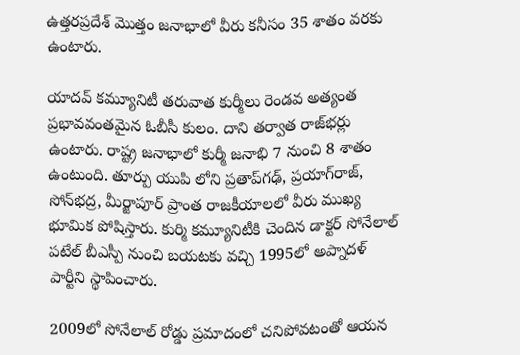ఉత్తరప్రదేశ్ మొత్తం జనాభాలో వీరు కనీసం 35 శాతం వరకు ఉంటారు.

యాదవ్‌ కమ్యూనిటీ తరువాత కుర్మీలు రెండవ అత్యంత ప్రభావవంతమైన ఓబీసీ కులం. దాని తర్వాత రాజ్‌భర్లు ఉంటారు. రాష్ట్ర జనాభాలో కుర్మీ జనాభి 7 నుంచి 8 శాతం ఉంటుంది. తూర్పు యుపి లోని ప్రతాప్‌గఢ్, ప్రయాగ్‌రాజ్, సోన్‌భద్ర, మీర్జాపూర్‌ ప్రాంత రాజకీయాలలో వీరు ముఖ్య భూమిక పోషిస్తారు. కుర్మి కమ్యూనిటీకి చెందిన డాక్టర్‌ సోనేలాల్‌ పటేల్‌ బీఎస్పీ నుంచి బయటకు వచ్చి 1995లో అప్నాదళ్‌ పార్టీని స్థాపించారు.

2009లో సోనేలాల్‌ రోడ్డు ప్రమాదంలో చనిపోవటంతో ఆయన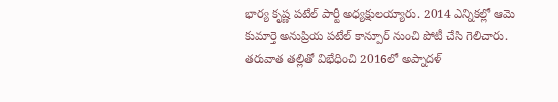భార్య కృష్ణ పటేల్‌ పార్టీ అధ్యక్షులయ్యారు. 2014 ఎన్నికల్లో ఆమె కుమార్తె అనుప్రియ పటేల్‌ కాన్పూర్‌ నుంచి పోటీ చేసి గెలిచారు. తరువాత తల్లితో విభేధించి 2016లో అప్నాదళ్‌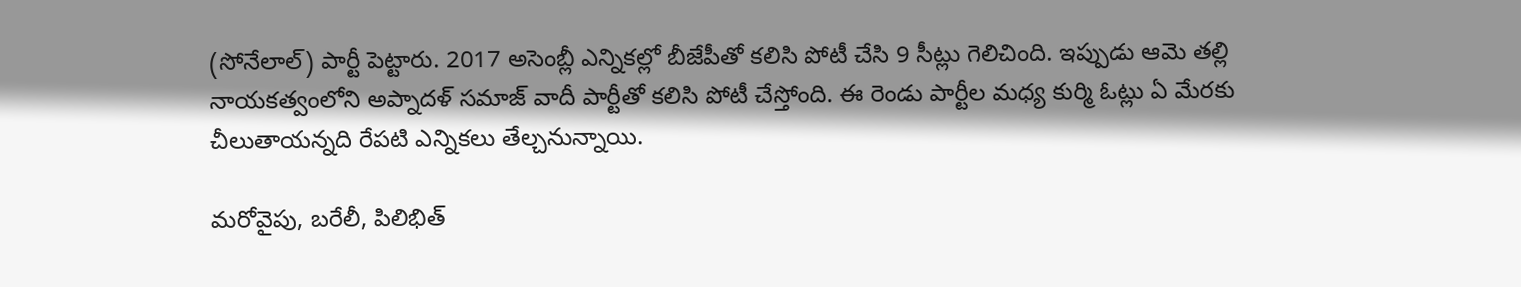(సోనేలాల్‌) పార్టీ పెట్టారు. 2017 అసెంబ్లీ ఎన్నికల్లో బీజేపీతో కలిసి పోటీ చేసి 9 సీట్లు గెలిచింది. ఇప్పుడు ఆమె తల్లి నాయకత్వంలోని అప్నాదళ్‌ సమాజ్‌ వాదీ పార్టీతో కలిసి పోటీ చేస్తోంది. ఈ రెండు పార్టీల మధ్య కుర్మి ఓట్లు ఏ మేరకు చీలుతాయన్నది రేపటి ఎన్నికలు తేల్చనున్నాయి.

మరోవైపు, బరేలీ, పిలిభిత్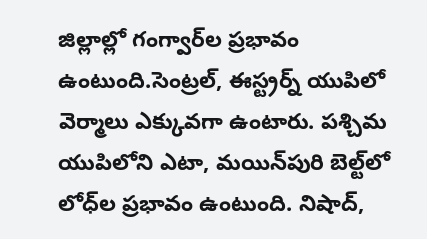జిల్లాల్లో గంగ్వార్‌ల ప్రభావం ఉంటుంది.సెంట్రల్‌, ఈస్ట్రర్న్‌ యుపిలో వెర్మాలు ఎక్కువగా ఉంటారు. పశ్చిమ యుపిలోని ఎటా, మయిన్‌పురి బెల్ట్‌లో లోధ్‌ల ప్రభావం ఉంటుంది. నిషాద్‌,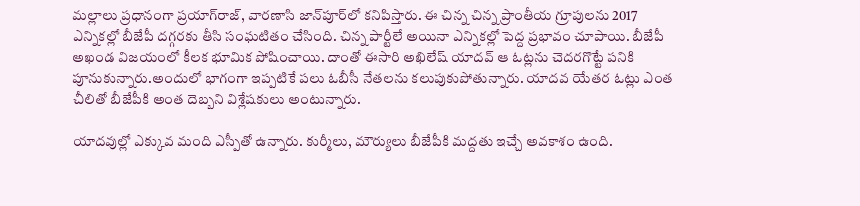మల్లాలు ప్రధానంగా ప్రయాగ్‌రాజ్, వారణాసి జాన్‌పూర్‌లో కనిపిస్తారు. ఈ చిన్న చిన్న ప్రాంతీయ గ్రూపులను 2017 ఎన్నికల్లో బీజేపీ దగ్గరకు తీసి సంఘటితం చేసింది. చిన్న పార్టీలే అయినా ఎన్నికల్లో పెద్ద ప్రభావం చూపాయి. బీజేపీ అఖండ విజయంలో కీలక భూమిక పోషించాయి. దాంతో ఈసారి అఖిలేష్‌ యాదవ్‌ ఆ ఓట్లను చెదరగొట్టే పనికి పూనుకున్నారు.అందులో భాగంగా ఇప్పటికే పలు ఓబీసీ నేతలను కలుపుకుపోతున్నారు. యాదవ యేతర ఓట్లు ఎంత చీలితో బీజేపీకి అంత దెబ్బని విశ్లేషకులు అంటున్నారు.

యాదవుల్లో ఎక్కువ మంది ఎస్పీతో ఉన్నారు. కుర్మీలు, మౌర్యులు బీజేపీకి మద్దతు ఇచ్చే అవకాశం ఉంది.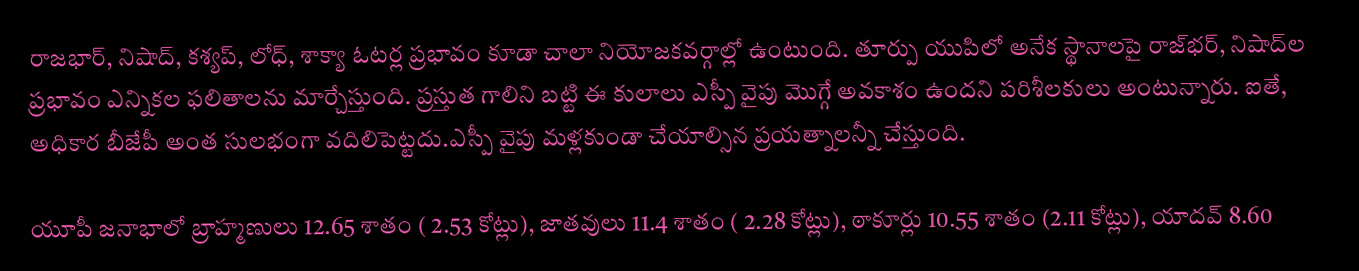రాజభార్‌, నిషాద్‌, కశ్యప్‌, లోధ్‌, శాక్యా ఓటర్ల ప్రభావం కూడా చాలా నియోజకవర్గాల్లో ఉంటుంది. తూర్పు యుపిలో అనేక స్థానాలపై రాజ్‌భర్‌, నిషాద్‌ల ప్రభావం ఎన్నికల ఫలితాలను మార్చేస్తుంది. ప్రస్తుత గాలిని బట్టి ఈ కులాలు ఎస్పీ వైపు మొగ్గే అవకాశం ఉందని పరిశీలకులు అంటున్నారు. ఐతే, అధికార బీజేపీ అంత సులభంగా వదిలిపెట్టదు.ఎస్పీ వైపు మళ్లకుండా చేయాల్సిన ప్రయత్నాలన్నీ చేస్తుంది.

యూపీ జనాభాలో బ్రాహ్మణులు 12.65 శాతం ( 2.53 కోట్లు), జాతవులు 11.4 శాతం ( 2.28 కోట్లు), ఠాకూర్లు 10.55 శాతం (2.11 కోట్లు), యాదవ్‌ 8.60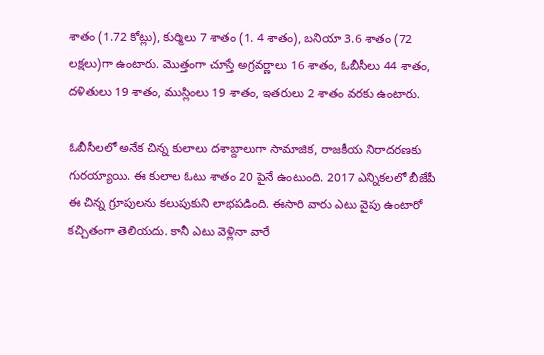శాతం (1.72 కోట్లు), కుర్మిలు 7 శాతం (1. 4 శాతం), బనియా 3.6 శాతం (72 లక్షలు)గా ఉంటారు. మొత్తంగా చూస్తే అగ్రవర్ణాలు 16 శాతం, ఓబీసీలు 44 శాతం, దళితులు 19 శాతం, ముస్లింలు 19 శాతం, ఇతరులు 2 శాతం వరకు ఉంటారు.

ఓబీసీలలో అనేక చిన్న కులాలు దశాబ్దాలుగా సామాజిక, రాజకీయ నిరాదరణకు గురయ్యాయి. ఈ కులాల ఓటు శాతం 20 పైనే ఉంటుంది. 2017 ఎన్నికలలో బీజేపీ ఈ చిన్న గ్రూపులను కలుపుకుని లాభపడింది. ఈసారి వారు ఎటు వైపు ఉంటారో కచ్చితంగా తెలియదు. కానీ ఎటు వెళ్లినా వారే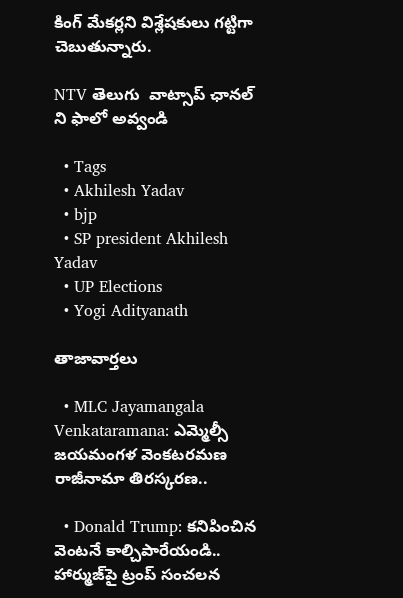కింగ్ మేకర్లని విశ్లేషకులు గట్టిగా చెబుతున్నారు.

NTV తెలుగు  వాట్సాప్ ఛానల్ ని ఫాలో అవ్వండి

  • Tags
  • Akhilesh Yadav
  • bjp
  • SP president Akhilesh Yadav
  • UP Elections
  • Yogi Adityanath

తాజావార్తలు

  • MLC Jayamangala Venkataramana: ఎమ్మెల్సీ జయమంగళ వెంకటరమణ రాజీనామా తిరస్కరణ..

  • Donald Trump: కనిపించిన వెంటనే కాల్చిపారేయండి.. హార్ముజ్‌పై ట్రంప్ సంచలన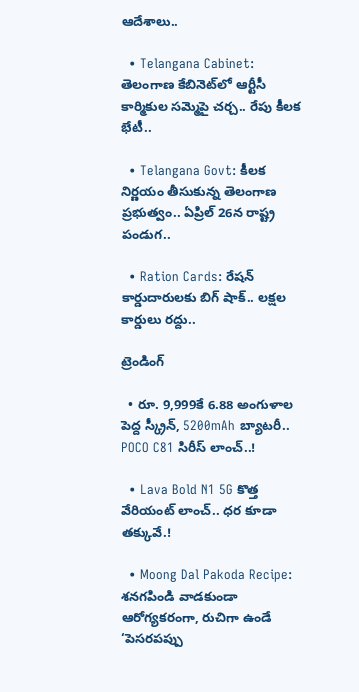ఆదేశాలు..

  • Telangana Cabinet: తెలంగాణ కేబినెట్‌‌లో ఆర్టీసీ కార్మికుల సమ్మెపై చర్చ.. రేపు కీలక భేటీ..

  • Telangana Govt: కీలక నిర్ణయం తీసుకున్న తెలంగాణ ప్రభుత్వం.. ఏప్రిల్ 26న రాష్ట్ర పండుగ..

  • Ration Cards: రేషన్ కార్డుదారులకు బిగ్ షాక్.. లక్షల కార్డులు రద్దు..

ట్రెండింగ్‌

  • రూ. 9,999కే 6.88 అంగుళాల పెద్ద స్క్రీన్, 5200mAh బ్యాటరీ.. POCO C81 సిరీస్ లాంచ్..!

  • Lava Bold N1 5G కొత్త వేరియంట్ లాంచ్.. ధర కూడా తక్కువే.!

  • Moong Dal Pakoda Recipe: శనగపిండి వాడకుండా ఆరోగ్యకరంగా, రుచిగా ఉండే ‘పెసరపప్పు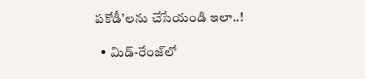పకోడీ’లను చేసేయండి ఇలా..!

  • మిడ్-రేంజ్‌లో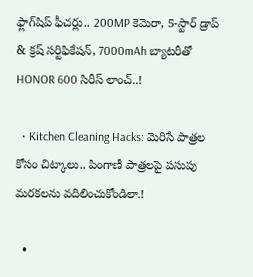ఫ్లాగ్‌షిప్ ఫీచర్లు.. 200MP కెమెరా, 5-స్టార్ డ్రాప్ & క్రష్ సర్టిఫికేషన్, 7000mAh బ్యాటరీతో HONOR 600 సిరీస్ లాంచ్..!

  • Kitchen Cleaning Hacks: మెరిసే పాత్రల కోసం చిట్కాలు.. పింగాణీ పాత్రలపై పసుపు మరకలను వదిలించుకోండిలా.!

  •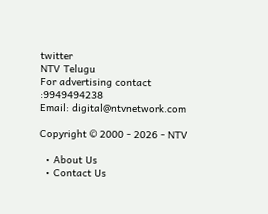twitter
NTV Telugu
For advertising contact :9949494238
Email: digital@ntvnetwork.com

Copyright © 2000 - 2026 - NTV

  • About Us
  • Contact Us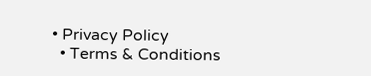• Privacy Policy
  • Terms & Conditions